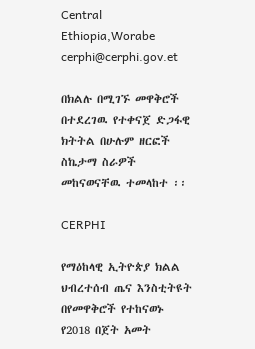Central Ethiopia,Worabe
cerphi@cerphi.gov.et

በክልሉ በሚገኙ መዋቅሮች በተደረገዉ የተቀናጀ ድጋፋዊ ክትትል በሁሉም ዘርፎች ስኬታማ ስራዎች መከናወናቸዉ ተመላከተ ፡፡

CERPHI

የማዕከላዊ ኢትዮጵያ ክልል ህብረተሰብ ጤና እንስቲትዩት በየመዋቅሮች የተከናወኑ የ2018 በጀት አመት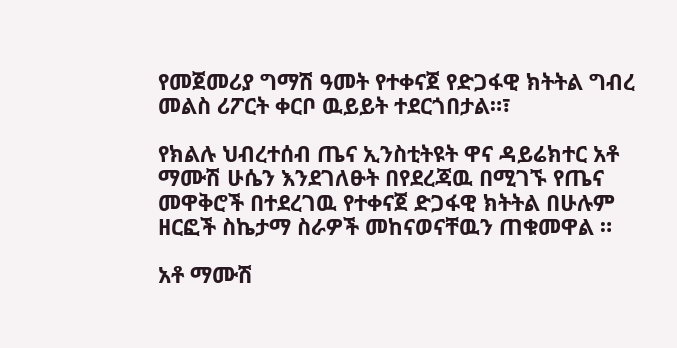የመጀመሪያ ግማሽ ዓመት የተቀናጀ የድጋፋዊ ክትትል ግብረ መልስ ሪፖርት ቀርቦ ዉይይት ተደርጎበታል።፣

የክልሉ ህብረተሰብ ጤና ኢንስቲትዩት ዋና ዳይሬክተር አቶ ማሙሽ ሁሴን እንደገለፁት በየደረጃዉ በሚገኙ የጤና መዋቅሮች በተደረገዉ የተቀናጀ ድጋፋዊ ክትትል በሁሉም ዘርፎች ስኬታማ ስራዎች መከናወናቸዉን ጠቁመዋል ።

አቶ ማሙሽ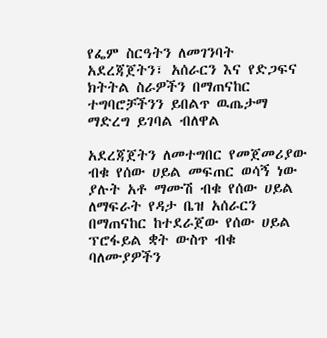የፌም ስርዓትን ለመገንባት አደረጃጀትን፣ አሰራርን እና የድጋፍና ክትትል ስራዎችን በማጠናከር ተግባሮቻችንን ይበልጥ ዉጤታማ ማድረግ ይገባል ብለዋል

አደረጃጀትን ለመተግበር የመጀመሪያው ብቁ የሰው ሀይል መፍጠር ወሳኝ ነው ያሉት አቶ ማሙሽ ብቁ የሰው ሀይል ለማፍራት የዳታ ቤዝ አሰራርን በማጠናከር ከተደራጀው የሰው ሀይል ፕሮፋይል ቋት ውስጥ ብቁ ባለሙያዎችን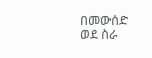በመውሰድ ወደ ስራ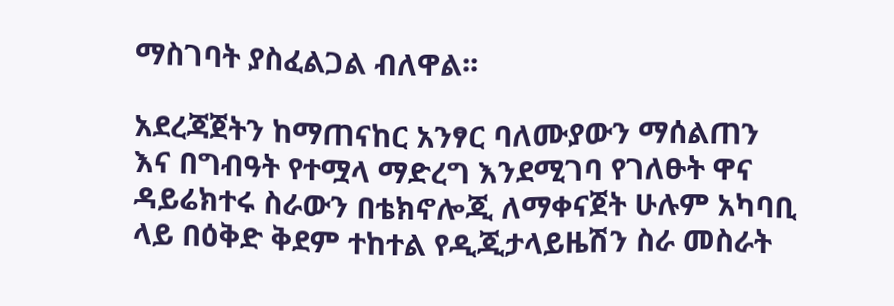ማስገባት ያስፈልጋል ብለዋል፡፡

አደረጃጀትን ከማጠናከር አንፃር ባለሙያውን ማሰልጠን እና በግብዓት የተሟላ ማድረግ እንደሚገባ የገለፁት ዋና ዳይሬክተሩ ስራውን በቴክኖሎጂ ለማቀናጀት ሁሉም አካባቢ ላይ በዕቅድ ቅደም ተከተል የዲጂታላይዜሽን ስራ መስራት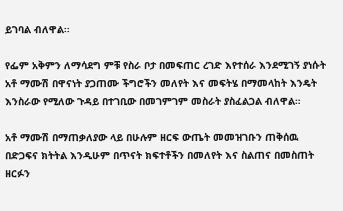ይገባል ብለዋል፡፡

የፌም አቅምን ለማሳደግ ምቹ የስራ ቦታ በመፍጠር ረገድ እየተሰራ እንደሚገኝ ያነሱት አቶ ማሙሽ በዋናነት ያጋጠሙ ችግሮችን መለየት እና መፍትሄ በማመላከት እንዴት እንስራው የሚለው ጉዳይ በተገቢው በመገምገም መስራት ያስፈልጋል ብለዋል።

አቶ ማሙሽ በማጠቃለያው ላይ በሁሉም ዘርፍ ውጤት መመዝገቡን ጠቅሰዉ በድጋፍና ክትትል እንዲሁም በጥናት ክፍተቶችን በመለየት እና ስልጠና በመስጠት ዘርፉን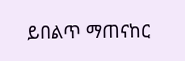ይበልጥ ማጠናከር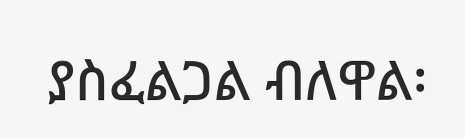ያስፈልጋል ብለዋል፡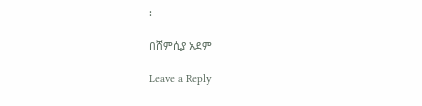፡

በሸምሲያ አደም

Leave a Reply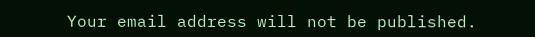Your email address will not be published.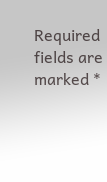Required fields are marked *